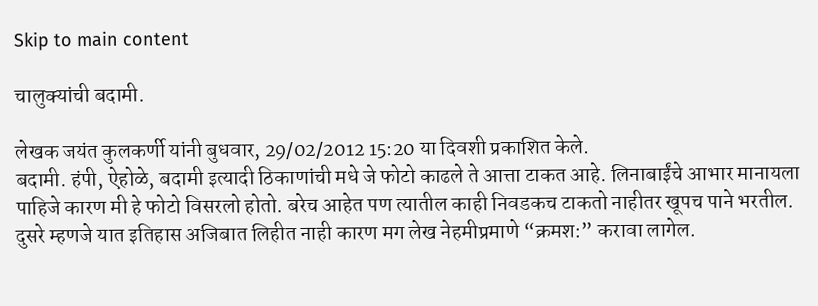Skip to main content

चालुक्यांची बदामी.

लेखक जयंत कुलकर्णी यांनी बुधवार, 29/02/2012 15:20 या दिवशी प्रकाशित केले.
बदामी. हंपी, ऐहोळे, बदामी इत्यादी ठिकाणांची मधे जे फोटो काढले ते आत्ता टाकत आहे. लिनाबाईंचे आभार मानायला पाहिजे कारण मी हे फोटो विसरलो होतो. बरेच आहेत पण त्यातील काही निवडकच टाकतो नाहीतर खूपच पाने भरतील. दुसरे म्हणजे यात इतिहास अजिबात लिहीत नाही कारण मग लेख नेहमीप्रमाणे “क्रमश:” करावा लागेल.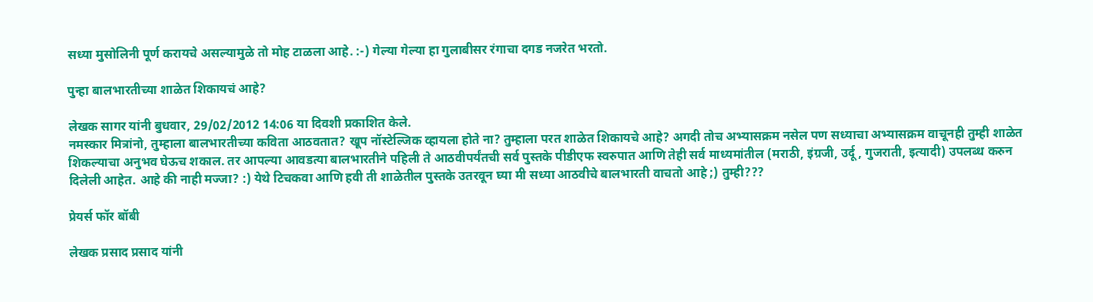सध्या मुसोलिनी पूर्ण करायचे असल्यामुळे तो मोह टाळला आहे. :-) गेल्या गेल्या हा गुलाबीसर रंगाचा दगड नजरेत भरतो.

पुन्हा बालभारतीच्या शाळेत शिकायचं आहे?

लेखक सागर यांनी बुधवार, 29/02/2012 14:06 या दिवशी प्रकाशित केले.
नमस्कार मित्रांनो, तुम्हाला बालभारतीच्या कविता आठवतात? खूप नॉस्टेल्जिक व्हायला होते ना? तुम्हाला परत शाळेत शिकायचे आहे? अगदी तोच अभ्यासक्रम नसेल पण सध्याचा अभ्यासक्रम वाचूनही तुम्ही शाळेत शिकल्याचा अनुभव घेऊच शकाल. तर आपल्या आवडत्या बालभारतीने पहिली ते आठवीपर्यंतची सर्व पुस्तके पीडीएफ स्वरुपात आणि तेही सर्व माध्यमांतील (मराठी, इंग्रजी, उर्दू, गुजराती, इत्यादी) उपलब्ध करुन दिलेली आहेत. आहे की नाही मज्जा? :) येथे टिचकवा आणि हवी ती शाळेतील पुस्तके उतरवून घ्या मी सध्या आठवीचे बालभारती वाचतो आहे ;) तुम्ही???

प्रेयर्स फॉर बॉबी

लेखक प्रसाद प्रसाद यांनी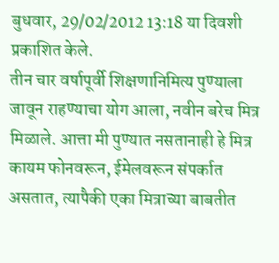बुधवार, 29/02/2012 13:18 या दिवशी प्रकाशित केले.
तीन चार वर्षापूर्वी शिक्षणानिमित्य पुण्याला जावून राहण्याचा योग आला, नवीन बरेच मित्र मिळाले. आत्ता मी पुण्यात नसतानाही हे मित्र कायम फोनवरून, ईमेलवरून संपर्कात असतात, त्यापैकी एका मित्राच्या बाबतीत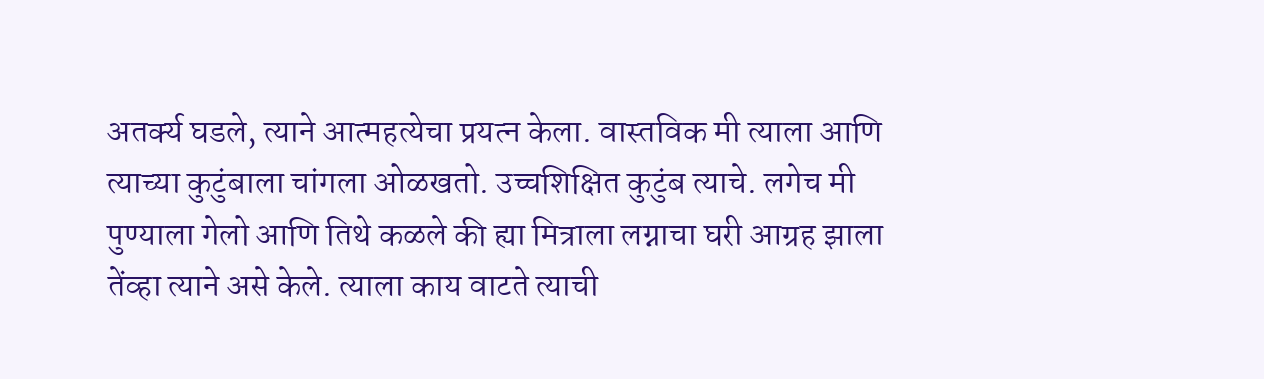अतर्क्य घडले, त्याने आत्महत्येचा प्रयत्न केला. वास्तविक मी त्याला आणि त्याच्या कुटुंबाला चांगला ओळखतो. उच्चशिक्षित कुटुंब त्याचे. लगेच मी पुण्याला गेलो आणि तिथे कळले की ह्या मित्राला लग्नाचा घरी आग्रह झाला तेंव्हा त्याने असे केले. त्याला काय वाटते त्याची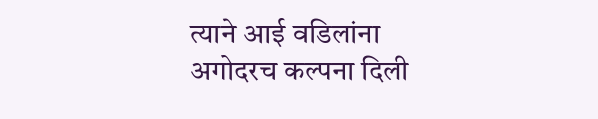त्याने आई वडिलांना अगोदरच कल्पना दिली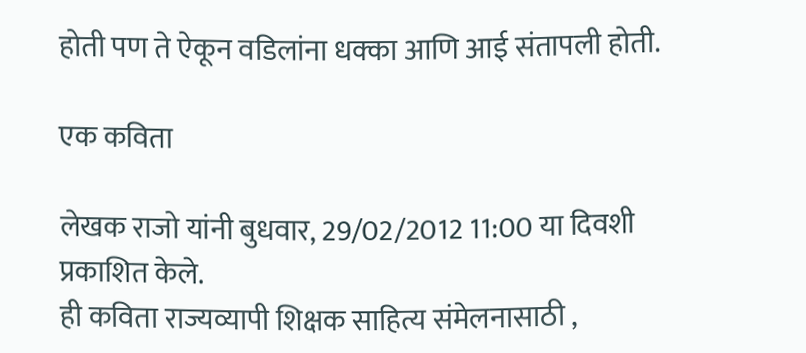होती पण ते ऐकून वडिलांना धक्का आणि आई संतापली होती.

एक कविता

लेखक राजो यांनी बुधवार, 29/02/2012 11:00 या दिवशी प्रकाशित केले.
ही कविता राज्यव्यापी शिक्षक साहित्य संमेलनासाठी ,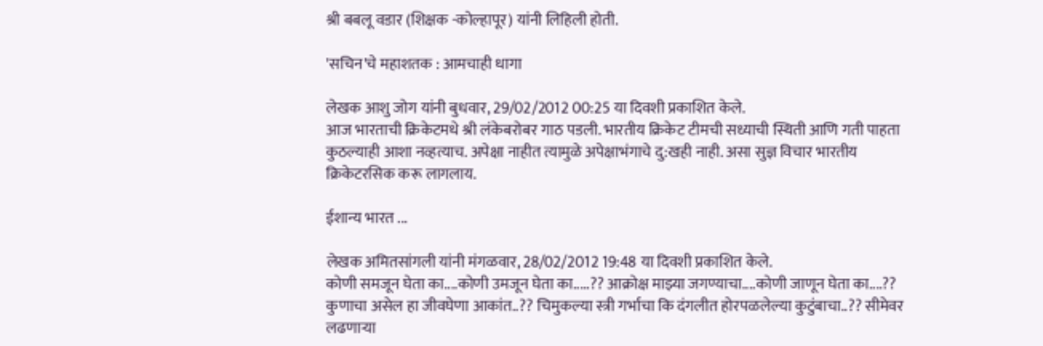श्री बबलू वडार (शिक्षक -कोल्हापूर) यांनी लिहिली होती.

'सचिन'चे महाशतक : आमचाही धागा

लेखक आशु जोग यांनी बुधवार, 29/02/2012 00:25 या दिवशी प्रकाशित केले.
आज भारताची क्रिकेटमधे श्री लंकेबरोबर गाठ पडली. भारतीय क्रिकेट टीमची सध्याची स्थिती आणि गती पाहता कुठल्याही आशा नव्हत्याच. अपेक्षा नाहीत त्यामुळे अपेक्षाभंगाचे दु:खही नाही. असा सुज्ञ विचार भारतीय क्रिकेटरसिक करू लागलाय.

ईशान्य भारत ...

लेखक अमितसांगली यांनी मंगळवार, 28/02/2012 19:48 या दिवशी प्रकाशित केले.
कोणी समजून घेता का....कोणी उमजून घेता का.....?? आक्रोक्ष माझ्या जगण्याचा....कोणी जाणून घेता का....?? कुणाचा असेल हा जीवघेणा आकांत..?? चिमुकल्या स्त्री गर्भाचा कि दंगलीत होरपळलेल्या कुटुंबाचा..?? सीमेवर लढणाऱ्या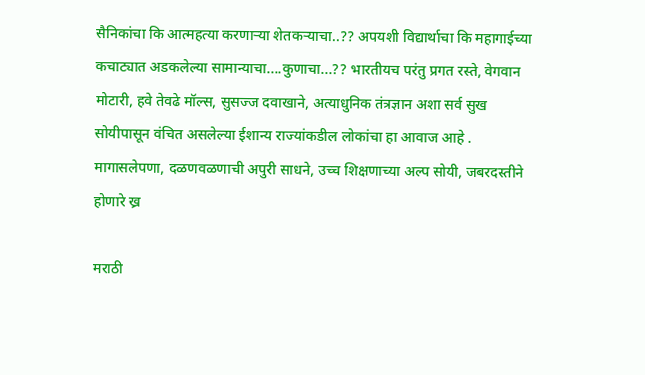सैनिकांचा कि आत्महत्या करणाऱ्या शेतकऱ्याचा..?? अपयशी विद्यार्थाचा कि महागाईच्या कचाट्यात अडकलेल्या सामान्याचा....कुणाचा...?? भारतीयच परंतु प्रगत रस्ते, वेगवान मोटारी, हवे तेवढे मॉल्स, सुसज्ज दवाखाने, अत्याधुनिक तंत्रज्ञान अशा सर्व सुख सोयीपासून वंचित असलेल्या ईशान्य राज्यांकडील लोकांचा हा आवाज आहे . मागासलेपणा, दळणवळणाची अपुरी साधने, उच्च शिक्षणाच्या अल्प सोयी, जबरदस्तीने होणारे ख्र

मराठी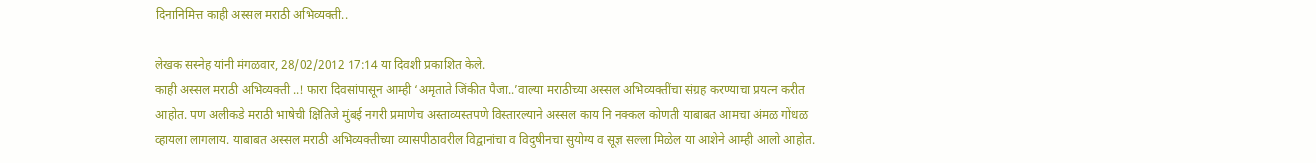दिनानिमित्त काही अस्सल मराठी अभिव्यक्ती..

लेखक सस्नेह यांनी मंगळवार, 28/02/2012 17:14 या दिवशी प्रकाशित केले.
काही अस्सल मराठी अभिव्यक्ती ..! फारा दिवसांपासून आम्ही ‘अमृताते जिंकीत पैजा..’वाल्या मराठीच्या अस्सल अभिव्यक्तींचा संग्रह करण्याचा प्रयत्न करीत आहोत. पण अलीकडे मराठी भाषेची क्षितिजे मुंबई नगरी प्रमाणेच अस्ताव्यस्तपणे विस्तारल्याने अस्सल काय नि नक्कल कोणती याबाबत आमचा अंमळ गोंधळ व्हायला लागलाय. याबाबत अस्सल मराठी अभिव्यक्तीच्या व्यासपीठावरील विद्वानांचा व विदुषीनचा सुयोग्य व सूज्ञ सल्ला मिळेल या आशेने आम्ही आलो आहोत.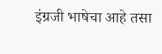इंग्रजी भाषेचा आहे तसा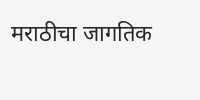मराठीचा जागतिक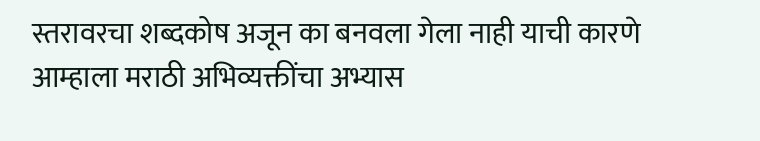स्तरावरचा शब्दकोष अजून का बनवला गेला नाही याची कारणे आम्हाला मराठी अभिव्यक्तींचा अभ्यास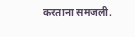करताना समजली.